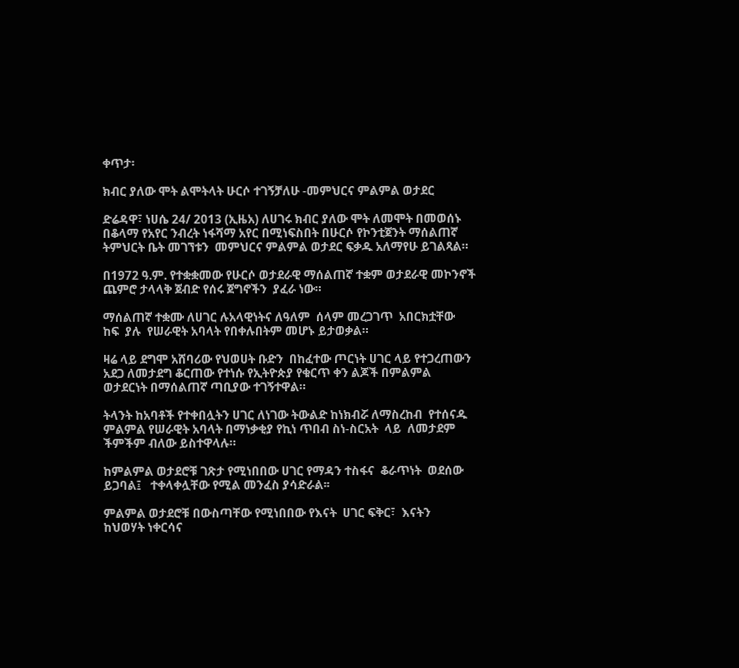ቀጥታ፡

ክብር ያለው ሞት ልሞትላት ሁርሶ ተገኝቻለሁ -መምህርና ምልምል ወታደር

ድሬዳዋ፣ ነሀሴ 24/ 2013 (ኢዜአ) ለሀገሩ ክብር ያለው ሞት ለመሞት በመወሰኑ በቆላማ የአየር ንብረት ነፋሻማ አየር በሚነፍስበት በሁርሶ የኮንቲጀንት ማሰልጠኛ ትምህርት ቤት መገኘቱን  መምህርና ምልምል ወታደር ፍቃዱ አለማየሁ ይገልጻል።

በ1972 ዓ.ም. የተቋቋመው የሁርሶ ወታደራዊ ማሰልጠኛ ተቋም ወታደራዊ መኮንኖች ጨምሮ ታላላቅ ጀብድ የሰሩ ጀግኖችን  ያፈራ ነው።

ማሰልጠኛ ተቋሙ ለሀገር ሉአላዊነትና ለዓለም  ሰላም መረጋገጥ  አበርክቷቸው  ከፍ  ያሉ  የሠራዊት አባላት የበቀሉበትም መሆኑ ይታወቃል።

ዛሬ ላይ ደግሞ አሸባሪው የህወሀት ቡድን  በከፈተው ጦርነት ሀገር ላይ የተጋረጠውን አደጋ ለመታደግ ቆርጠው የተነሱ የኢትዮጵያ የቁርጥ ቀን ልጆች በምልምል ወታደርነት በማሰልጠኛ ጣቢያው ተገኝተዋል።

ትላንት ከአባቶች የተቀበሏትን ሀገር ለነገው ትውልድ ከነክብሯ ለማስረከብ  የተሰናዱ  ምልምል የሠራዊት አባላት በማነቃቂያ የኪነ ጥበብ ስነ-ስርአት  ላይ  ለመታደም  ችምችም ብለው ይስተዋላሉ።

ከምልምል ወታደሮቹ ገጽታ የሚነበበው ሀገር የማዳን ተስፋና  ቆራጥነት  ወደሰው ይጋባል፤   ተቀላቀሏቸው የሚል መንፈስ ያሳድራል፡፡

ምልምል ወታደሮቹ በውስጣቸው የሚነበበው የእናት  ሀገር ፍቅር፣  እናትን  ከህወሃት ነቀርሳና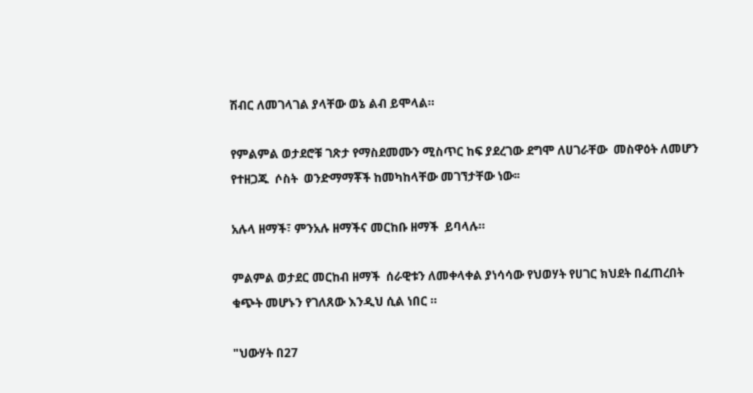ሽብር ለመገላገል ያላቸው ወኔ ልብ ይሞላል።

የምልምል ወታደሮቹ ገጽታ የማስደመሙን ሚስጥር ከፍ ያደረገው ደግሞ ለሀገራቸው  መስዋዕት ለመሆን የተዘጋጁ  ሶስት  ወንድማማቾች ከመካከላቸው መገኘታቸው ነው፡፡

አሉላ ዘማች፣ ምንአሉ ዘማችና መርከቡ ዘማች  ይባላሉ።

ምልምል ወታደር መርከብ ዘማች  ሰራዊቱን ለመቀላቀል ያነሳሳው የህወሃት የሀገር ክህደት በፈጠረበት ቁጭት መሆኑን የገለጸው እንዲህ ሲል ነበር ።

"ህውሃት በ27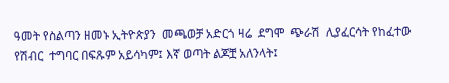ዓመት የስልጣን ዘመኑ ኢትዮጵያን  መጫወቻ አድርጎ ዛሬ  ደግሞ  ጭራሽ  ሊያፈርሳት የከፈተው የሽብር  ተግባር በፍጹም አይሳካም፤ እኛ ወጣት ልጆቿ አለንላት፤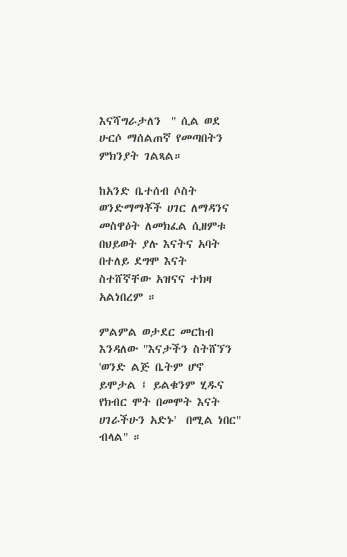እናሻግራታለን  " ሲል ወደ ሁርሶ ማሰልጠኛ የመጣበትን ምክንያት ገልጻል።

ከአንድ ቤተሰብ ሶስት ወንድማማቾች ሀገር ለማዳንና መስዋዕት ለመክፈል ሲዘምቱ በህይወት ያሉ እናትና አባት በተለይ ደግሞ እናት ስተሸኛቸው አዝናና ተክዛ  አልነበረም ።

ምልምል ወታደር መርከብ  እንዳለው "እናታችን ስትሸኘን 'ወንድ ልጅ ቤትም ሆኖ ይሞታል ፤ ይልቁንም ሂዱና የክብር ሞት በመሞት እናት ሀገራችሁን አድኑ'  በሚል ነበር"  ብላል" ።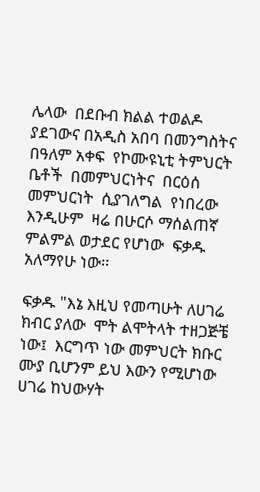ሌላው  በደቡብ ክልል ተወልዶ ያደገውና በአዲስ አበባ በመንግስትና በዓለም አቀፍ  የኮሙዩኒቲ ትምህርት  ቤቶች  በመምህርነትና  በርዕሰ መምህርነት  ሲያገለግል  የነበረው  እንዲሁም  ዛሬ በሁርሶ ማሰልጠኛ ምልምል ወታደር የሆነው  ፍቃዱ አለማየሁ ነው፡፡

ፍቃዱ "እኔ እዚህ የመጣሁት ለሀገሬ ክብር ያለው  ሞት ልሞትላት ተዘጋጅቼ ነው፤  እርግጥ ነው መምህርት ክቡር ሙያ ቢሆንም ይህ እውን የሚሆነው ሀገሬ ከህውሃት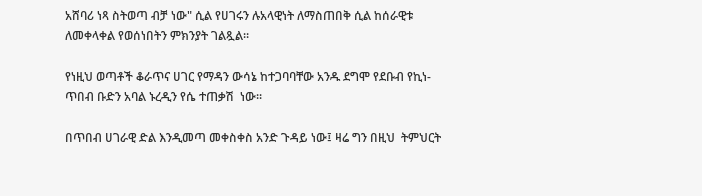አሸባሪ ነጻ ስትወጣ ብቻ ነው" ሲል የሀገሩን ሉአላዊነት ለማስጠበቅ ሲል ከሰራዊቱ ለመቀላቀል የወሰነበትን ምክንያት ገልጿል።

የነዚህ ወጣቶች ቆራጥና ሀገር የማዳን ውሳኔ ከተጋባባቸው አንዱ ደግሞ የደቡብ የኪነ-ጥበብ ቡድን አባል ኑረዲን የሴ ተጠቃሽ  ነው፡፡

በጥበብ ሀገራዊ ድል እንዲመጣ መቀስቀስ አንድ ጉዳይ ነው፤ ዛሬ ግን በዚህ  ትምህርት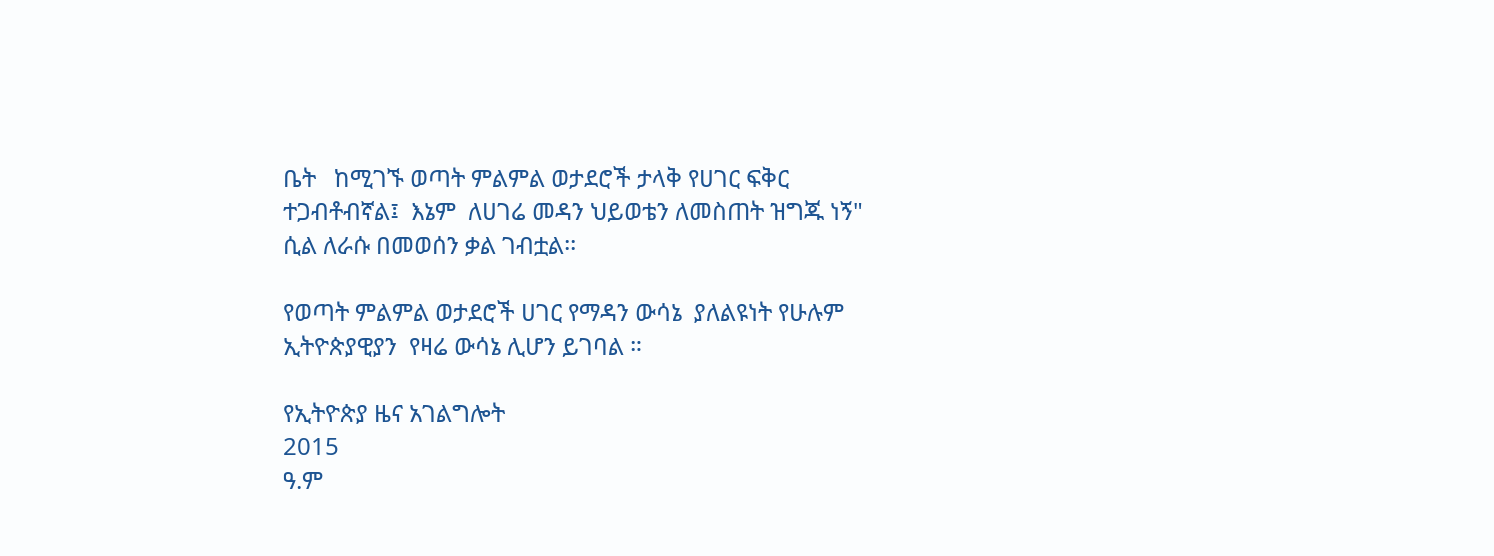ቤት   ከሚገኙ ወጣት ምልምል ወታደሮች ታላቅ የሀገር ፍቅር ተጋብቶብኛል፤  እኔም  ለሀገሬ መዳን ህይወቴን ለመስጠት ዝግጁ ነኝ"  ሲል ለራሱ በመወሰን ቃል ገብቷል፡፡

የወጣት ምልምል ወታደሮች ሀገር የማዳን ውሳኔ  ያለልዩነት የሁሉም  ኢትዮጵያዊያን  የዛሬ ውሳኔ ሊሆን ይገባል ።

የኢትዮጵያ ዜና አገልግሎት
2015
ዓ.ም